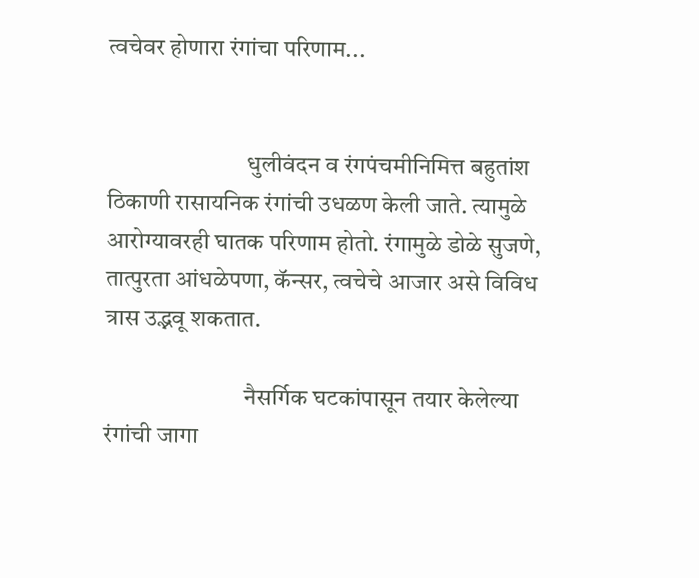त्वचेवर होणारा रंगांचा परिणाम...


                             धुलीवंदन व रंगपंचमीनिमित्त बहुतांश ठिकाणी रासायनिक रंगांची उधळण केली जाते. त्यामुळे आरोग्यावरही घातक परिणाम होतो. रंगामुळे डोळे सुजणे, तात्पुरता आंधळेपणा, कॅन्सर, त्वचेचे आजार असे विविध त्रास उद्भवू शकतात.

                             नैसर्गिक घटकांपासून तयार केलेल्या रंगांची जागा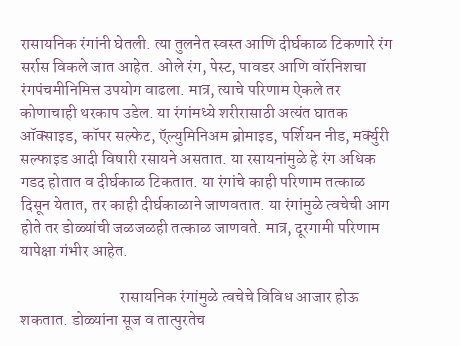रासायनिक रंगांनी घेतली. त्या तुलनेत स्वस्त आणि दीर्घकाळ टिकणारे रंग सर्रास विकले जात आहेत. ओले रंग, पेस्ट, पावडर आणि वॉरनिशचा रंगपंचमीनिमित्त उपयोग वाढला. मात्र, त्याचे परिणाम ऐकले तर कोणाचाही थरकाप उडेल. या रंगांमध्ये शरीरासाठी अत्यंत घातक ऑक्‍साइड, कॉपर सल्फेट, ऍल्युमिनिअम ब्रोमाइड, पर्शियन नीड, मर्क्‍युरी सल्फाइड आदी विषारी रसायने असतात. या रसायनांमुळे हे रंग अधिक गडद होतात व दीर्घकाळ टिकतात. या रंगांचे काही परिणाम तत्काळ दिसून येतात, तर काही दीर्घकाळाने जाणवतात. या रंगांमुळे त्वचेची आग होते तर डोळ्यांची जळजळही तत्काळ जाणवते. मात्र, दूरगामी परिणाम यापेक्षा गंभीर आहेत.

                               रासायनिक रंगांमुळे त्वचेचे विविध आजार होऊ शकतात. डोळ्यांना सूज व तात्पुरतेच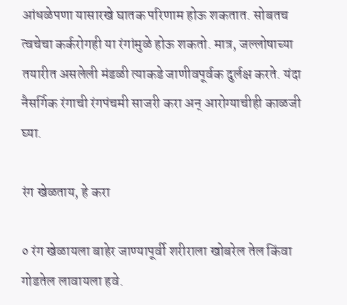आंधळेपणा यासारखे घातक परिणाम होऊ शकतात. सोबतच त्वचेचा कर्करोगही या रंगांमुळे होऊ शकतो. मात्र, जल्लोषाच्या तयारीत असलेली मंडळी त्याकडे जाणीवपूर्वक दुर्लक्ष करते. यंदा नैसर्गिक रंगाची रंगपंचमी साजरी करा अन्‌ आरोग्याचीही काळजी घ्या.

रंग खेळताय, हे करा

० रंग खेळायला बाहेर जाण्यापूर्वी शरीराला खोबरेल तेल किंवा गोडतेल लावायला हवे.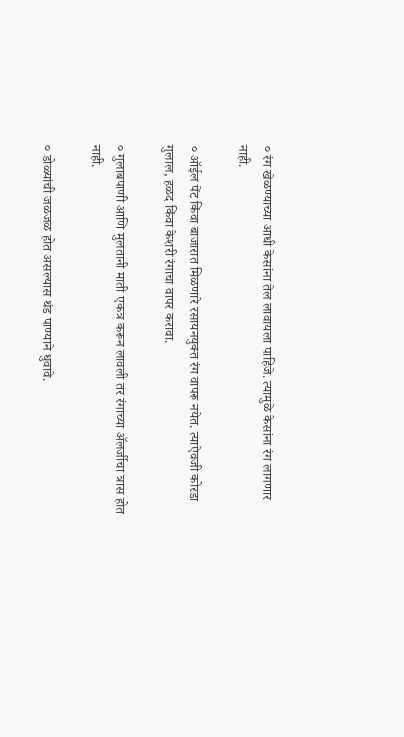० रंग खेळण्याच्या आधी केसांना तेल लावायला पाहिजे. त्यामुळे केसांना रंग लागणार नाही.

० ऑईल पेंट किंवा बाजारात मिळणारे रसायनयुक्त रंग वापरू नयेत. त्याऐवजी कोरडा गुलाल, हळद किंवा केशरी रंगाचा वापर करावा.

० गुलाबपाणी आणि मुलतानी माती एकत्र करून लावली तर रंगाच्या अ‍ॅलर्जीचा त्रास होत नाही.

० डोळ्यांची जळजळ होत असल्यास थंड पाण्याने धुवावे.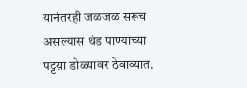यानंतरही जळजळ सरूच असल्यास थंड पाण्याच्या पट्टय़ा डोळ्यावर ठेवाव्यात.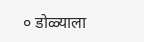० डोळ्याला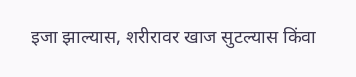इजा झाल्यास, शरीरावर खाज सुटल्यास किंवा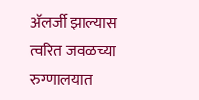अ‍ॅलर्जी झाल्यास त्वरित जवळच्या रुग्णालयात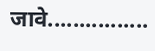जावे................